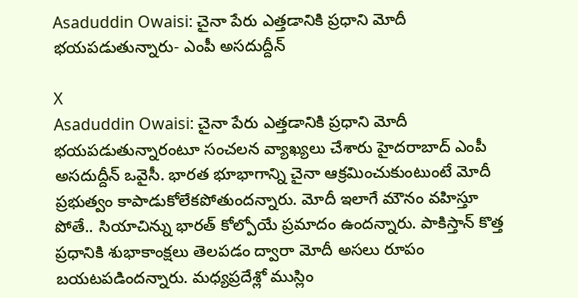Asaduddin Owaisi: చైనా పేరు ఎత్తడానికి ప్రధాని మోదీ భయపడుతున్నారు- ఎంపీ అసదుద్దీన్

X
Asaduddin Owaisi: చైనా పేరు ఎత్తడానికి ప్రధాని మోదీ భయపడుతున్నారంటూ సంచలన వ్యాఖ్యలు చేశారు హైదరాబాద్ ఎంపీ అసదుద్దీన్ ఒవైసీ. భారత భూభాగాన్ని చైనా ఆక్రమించుకుంటుంటే మోదీ ప్రభుత్వం కాపాడుకోలేకపోతుందన్నారు. మోదీ ఇలాగే మౌనం వహిస్తూ పోతే.. సియాచిన్ను భారత్ కోల్పోయే ప్రమాదం ఉందన్నారు. పాకిస్తాన్ కొత్త ప్రధానికి శుభాకాంక్షలు తెలపడం ద్వారా మోదీ అసలు రూపం బయటపడిందన్నారు. మధ్యప్రదేశ్లో ముస్లిం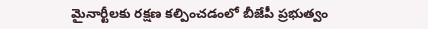మైనార్టీలకు రక్షణ కల్పించడంలో బీజేపీ ప్రభుత్వం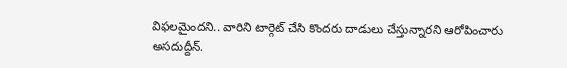విఫలమైందని.. వారిని టార్గెట్ చేసి కొందరు దాడులు చేస్తున్నారని ఆరోపించారు అసదుద్దీన్.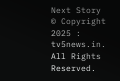Next Story
© Copyright 2025 : tv5news.in. All Rights Reserved.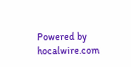Powered by hocalwire.com